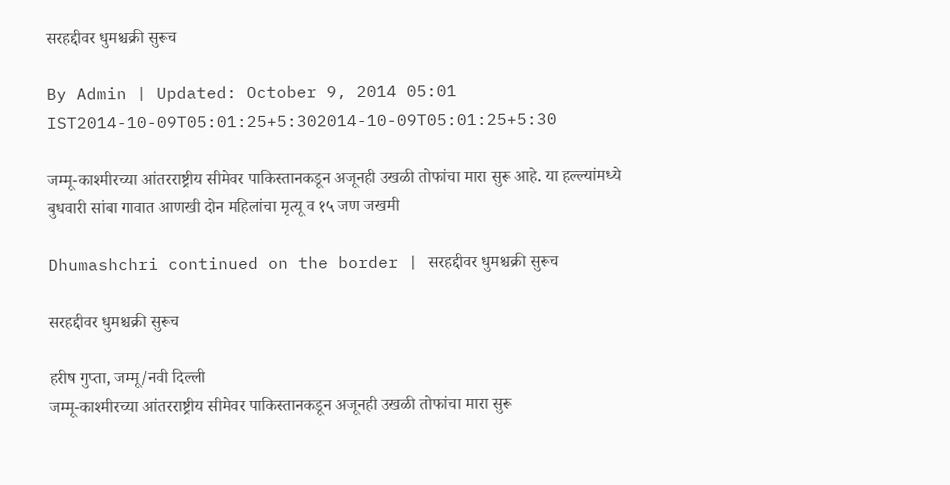सरहद्दीवर धुमश्चक्री सुरूच

By Admin | Updated: October 9, 2014 05:01 IST2014-10-09T05:01:25+5:302014-10-09T05:01:25+5:30

जम्मू-काश्मीरच्या आंतरराष्ट्रीय सीमेवर पाकिस्तानकडून अजूनही उखळी तोफांचा मारा सुरू आहे. या हल्ल्यांमध्ये बुधवारी सांबा गावात आणखी दोन महिलांचा मृत्यू व १५ जण जखमी

Dhumashchri continued on the border | सरहद्दीवर धुमश्चक्री सुरूच

सरहद्दीवर धुमश्चक्री सुरूच

हरीष गुप्ता, जम्मू/नवी दिल्ली
जम्मू-काश्मीरच्या आंतरराष्ट्रीय सीमेवर पाकिस्तानकडून अजूनही उखळी तोफांचा मारा सुरू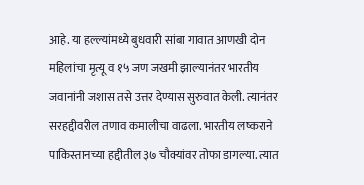आहे. या हल्ल्यांमध्ये बुधवारी सांबा गावात आणखी दोन महिलांचा मृत्यू व १५ जण जखमी झाल्यानंतर भारतीय जवानांनी जशास तसे उत्तर देण्यास सुरुवात केली. त्यानंतर सरहद्दीवरील तणाव कमालीचा वाढला. भारतीय लष्कराने पाकिस्तानच्या हद्दीतील ३७ चौक्यांवर तोफा डागल्या. त्यात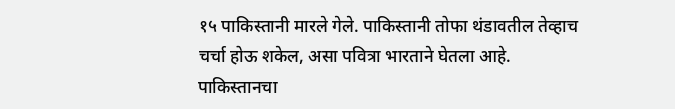१५ पाकिस्तानी मारले गेले. पाकिस्तानी तोफा थंडावतील तेव्हाच
चर्चा होऊ शकेल, असा पवित्रा भारताने घेतला आहे.
पाकिस्तानचा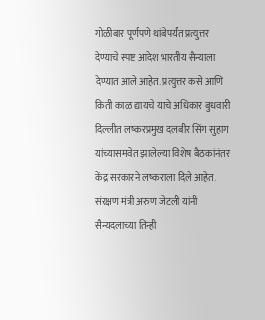गोळीबार पूर्णपणे थांबेपर्यंत प्रत्युत्तर देण्याचे स्पष्ट आदेश भारतीय सैन्याला देण्यात आले आहेत. प्रत्युत्तर कसे आणि किती काळ द्यायचे याचे अधिकार बुधवारी दिल्लीत लष्करप्रमुख दलबीर सिंग सुहाग यांच्यासमवेत झालेल्या विशेष बैठकांनंतर केंद्र सरकारने लष्कराला दिले आहेत. संरक्षण मंत्री अरुण जेटली यांनी सैन्यदलाच्या तिन्ही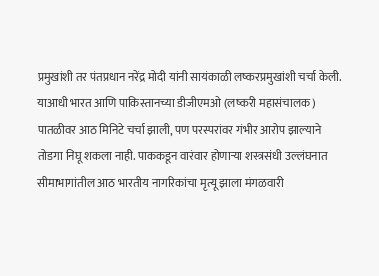प्रमुखांशी तर पंतप्रधान नरेंद्र मोदी यांनी सायंकाळी लष्करप्रमुखांशी चर्चा केली. याआधी भारत आणि पाकिस्तानच्या डीजीएमओ (लष्करी महासंचालक) पातळीवर आठ मिनिटे चर्चा झाली, पण परस्परांवर गंभीर आरोप झाल्याने तोडगा निघू शकला नाही. पाककडून वारंवार होणाऱ्या शस्त्रसंधी उल्लंघनात सीमाभागांतील आठ भारतीय नागरिकांचा मृत्यू झाला मंगळवारी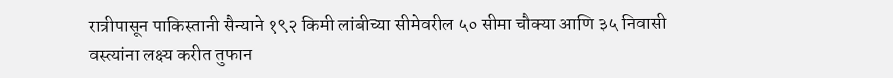रात्रीपासून पाकिस्तानी सैन्याने १९२ किमी लांबीच्या सीमेवरील ५० सीमा चौक्या आणि ३५ निवासी वस्त्यांना लक्ष्य करीत तुफान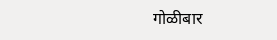गोळीबार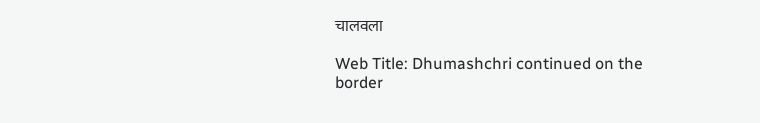चालवला

Web Title: Dhumashchri continued on the border